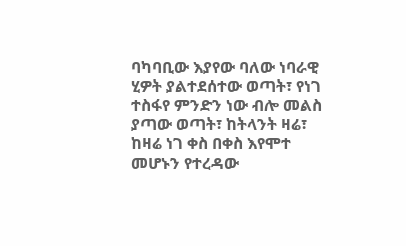ባካባቢው እያየው ባለው ነባራዊ ሂዎት ያልተደሰተው ወጣት፣ የነገ ተስፋየ ምንድን ነው ብሎ መልስ ያጣው ወጣት፣ ከትላንት ዛሬ፣ ከዛሬ ነገ ቀስ በቀስ እየሞተ መሆኑን የተረዳው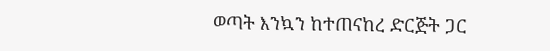ወጣት እንኳን ከተጠናከረ ድርጅት ጋር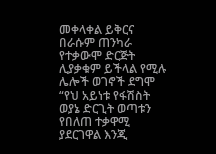መቀላቀል ይቅርና በራሱም ጠንካራ የተቃውሞ ድርጅት ሊያቃቁም ይችላል የሚሉ ሌሎች ወገኖች ደግሞ “የህ አይነቱ የፋሽስት ወያኔ ድርጊት ወጣቱን የበለጠ ተቃዋሚ ያደርገዋል እንጂ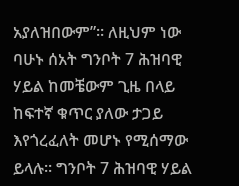አያለዝበውም”። ለዚህም ነው ባሁኑ ሰአት ግንቦት 7 ሕዝባዊ ሃይል ከመቼውም ጊዜ በላይ ከፍተኛ ቁጥር ያለው ታጋይ እየጎረፈለት መሆኑ የሚሰማው ይላሉ። ግንቦት 7 ሕዝባዊ ሃይል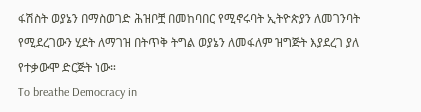ፋሽስት ወያኔን በማስወገድ ሕዝቦቿ በመከባበር የሚኖሩባት ኢትዮጵያን ለመገንባት የሚደረገውን ሂደት ለማገዝ በትጥቅ ትግል ወያኔን ለመፋለም ዝግጅት እያደረገ ያለ የተቃውሞ ድርጅት ነው።
To breathe Democracy in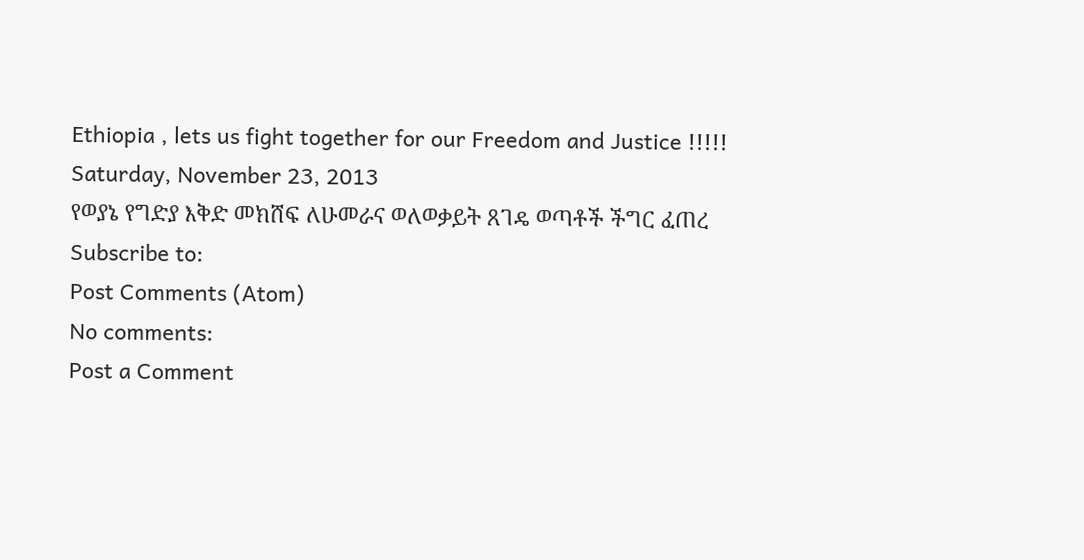Ethiopia , lets us fight together for our Freedom and Justice !!!!!
Saturday, November 23, 2013
የወያኔ የግድያ እቅድ መክሸፍ ለሁመራና ወለወቃይት ጸገዴ ወጣቶች ችግር ፈጠረ
Subscribe to:
Post Comments (Atom)
No comments:
Post a Comment